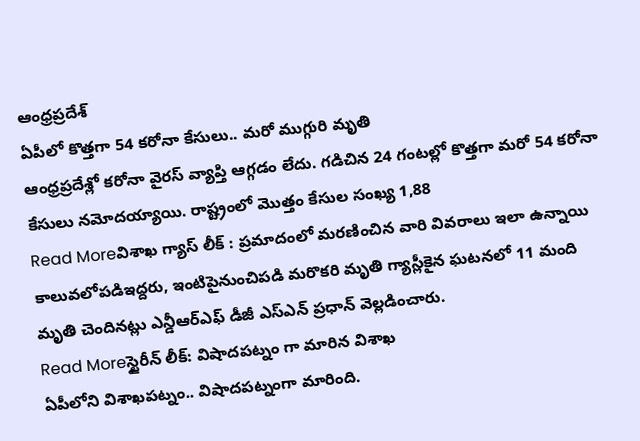ఆంధ్రప్రదేశ్
ఏపీలో కొత్తగా 54 కరోనా కేసులు.. మరో ముగ్గురి మృతి
ఆంధ్రప్రదేశ్లో కరోనా వైరస్ వ్యాప్తి ఆగ్గడం లేదు. గడిచిన 24 గంటల్లో కొత్తగా మరో 54 కరోనా కేసులు నమోదయ్యాయి. రాష్ట్రంలో మొత్తం కేసుల సంఖ్య 1,88
Read Moreవిశాఖ గ్యాస్ లీక్ : ప్రమాదంలో మరణించిన వారి వివరాలు ఇలా ఉన్నాయి
కాలువలోపడిఇద్దరు, ఇంటిపైనుంచిపడి మరొకరి మృతి గ్యాస్లీకైన ఘటనలో 11 మంది మృతి చెందినట్లు ఎన్డీఆర్ఎఫ్ డీజీ ఎస్ఎన్ ప్రధాన్ వెల్లడించారు.
Read Moreస్టైరీన్ లీక్: విషాదపట్నం గా మారిన విశాఖ
ఏపీలోని విశాఖపట్నం.. విషాదపట్నంగా మారింది.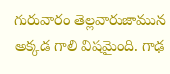గురువారం తెల్లవారుజామున అక్కడ గాలి విషమైంది. గాఢ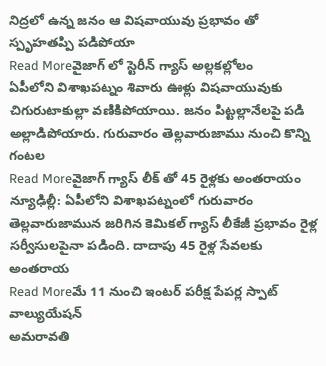నిద్రలో ఉన్న జనం ఆ విషవాయువు ప్రభావం తో స్పృహతప్పి పడిపోయా
Read Moreవైజాగ్ లో స్టెరీన్ గ్యాస్ అల్లకల్లోలం
ఏపీలోని విశాఖపట్నం శివారు ఊళ్లు విషవాయువుకు చిగురుటాకుల్లా వణికిపోయాయి. జనం పిట్టల్లానేలపై పడి అల్లాడిపోయారు. గురువారం తెల్లవారుజాము నుంచి కొన్ని గంటల
Read Moreవైజాగ్ గ్యాస్ లీక్ తో 45 రైళ్లకు అంతరాయం
న్యూఢిల్లీ: ఏపీలోని విశాఖపట్నంలో గురువారం తెల్లవారుజామున జరిగిన కెమికల్ గ్యాస్ లీకేజీ ప్రభావం రైళ్ల సర్వీసులపైనా పడింది. దాదాపు 45 రైళ్ల సేవలకు అంతరాయ
Read Moreమే 11 నుంచి ఇంటర్ పరీక్ష పేపర్ల స్పాట్ వాల్యుయేషన్
అమరావతి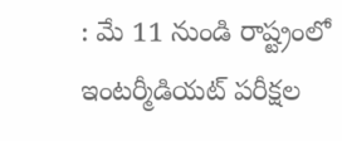: మే 11 నుండి రాష్ట్రంలో ఇంటర్మీడియట్ పరీక్షల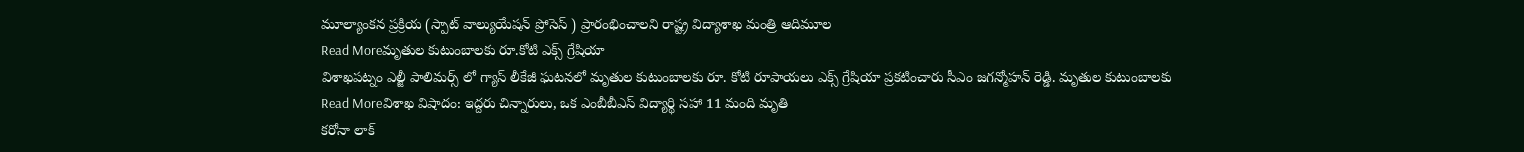మూల్యాంకన ప్రక్రియ (స్పాట్ వాల్యుయేషన్ ప్రోసెస్ ) ప్రారంభించాలని రాష్ట్ర విద్యాశాఖ మంత్రి ఆదిమూల
Read Moreమృతుల కుటుంబాలకు రూ.కోటి ఎక్స్ గ్రేషియా
విశాఖపట్నం ఎల్జీ పాలిమర్స్ లో గ్యాస్ లీకేజీ ఘటనలో మృతుల కుటుంబాలకు రూ. కోటి రూపాయలు ఎక్స్ గ్రేషియా ప్రకటించారు సీఎం జగన్మోహన్ రెడ్డి. మృతుల కుటుంబాలకు
Read Moreవిశాఖ విషాదం: ఇద్దరు చిన్నారులు, ఒక ఎంబీబీఎస్ విద్యార్థి సహా 11 మంది మృతి
కరోనా లాక్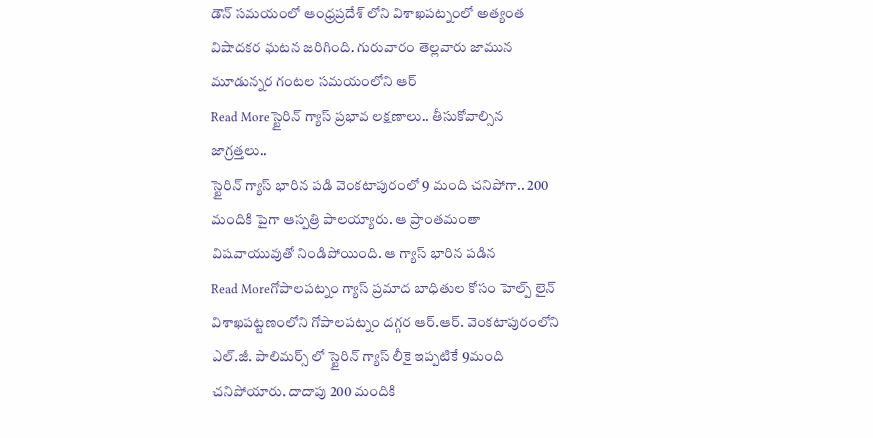డౌన్ సమయంలో ఆంధ్రప్రదేశ్ లోని విశాఖపట్నంలో అత్యంత విషాదకర ఘటన జరిగింది. గురువారం తెల్లవారు జామున మూడున్నర గంటల సమయంలోని ఆర్
Read Moreస్టైరిన్ గ్యాస్ ప్రభావ లక్షణాలు.. తీసుకోవాల్సిన జాగ్రత్తలు..
స్టైరిన్ గ్యాస్ భారిన పడి వెంకటాపురంలో 9 మంది చనిపోగా.. 200 మందికి పైగా ఆస్పత్రి పాలయ్యారు. ఆ ప్రాంతమంతా విషవాయువుతో నిండిపోయింది. ఆ గ్యాస్ భారిన పడిన
Read Moreగోపాలపట్నం గ్యాస్ ప్రమాద బాధితుల కోసం హెల్ప్ లైన్
విశాఖపట్టణంలోని గోపాలపట్నం దగ్గర ఆర్.ఆర్. వెంకటాపురంలోని ఎల్.జీ. పాలిమర్స్ లో స్టైరిన్ గ్యాస్ లీకై ఇప్పటికే 9మంది చనిపోయారు. దాదాపు 200 మందికి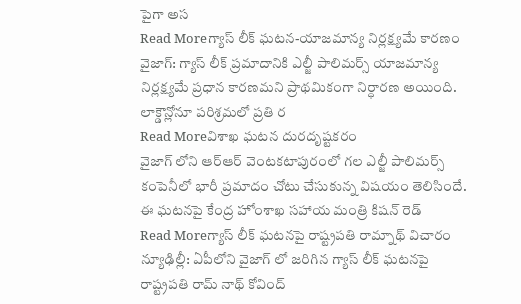పైగా అస
Read Moreగ్యాస్ లీక్ ఘటన-యాజమాన్య నిర్లక్ష్యమే కారణం
వైజాగ్: గ్యాస్ లీక్ ప్రమాదానికి ఎల్జీ పాలిమర్స్ యాజమాన్య నిర్లక్ష్యమే ప్రధాన కారణమని ప్రాథమికంగా నిర్ధారణ అయింది. లాక్డౌన్లోనూ పరిశ్రమలో ప్రతి ర
Read Moreవిశాఖ ఘటన దురదృష్టకరం
వైజాగ్ లోని ఆర్ఆర్ వెంటకటాపురంలో గల ఎల్జీ పాలిమర్స్ కంపెనీలో భారీ ప్రమాదం చోటు చేసుకున్న విషయం తెలిసిందే. ఈ ఘటనపై కేంద్ర హోంశాఖ సహాయ మంత్రి కిషన్ రెడ్
Read Moreగ్యాస్ లీక్ ఘటనపై రాష్ట్రపతి రామ్నాథ్ విచారం
న్యూఢిల్లీ: ఏపీలోని వైజాగ్ లో జరిగిన గ్యాస్ లీక్ ఘటనపై రాష్ట్రపతి రామ్ నాథ్ కోవింద్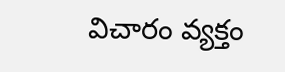విచారం వ్యక్తం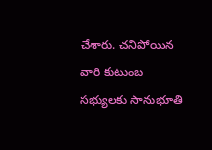చేశారు. చనిపోయిన వారి కుటుంబ సభ్యులకు సానుభూతి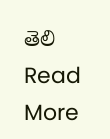తెలి
Read More